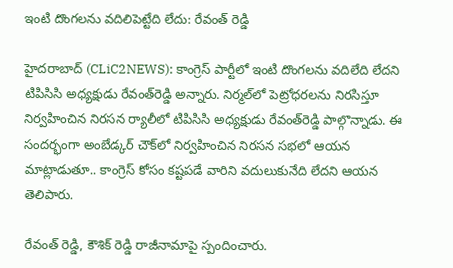ఇంటి దొంగలను వదిలిపెట్టేది లేదు: రేవంత్‌ రెడ్డి

హైదరాబాద్ (CLiC2NEWS): కాంగ్రెస్ పార్టీలో ఇంటి దొంగ‌ల‌ను వ‌దిలేది లేద‌ని టిపిసిసి అధ్య‌క్షుడు రేవంత్‌రెడ్డి అన్నారు. నిర్మల్‌లో పెట్రోధ‌ర‌ల‌ను నిర‌సిస్తూ నిర్వ‌హించిన నిర‌స‌న ర్యాలీలో టిపిసిసి అధ్య‌క్షుడు రేవంత్‌రెడ్డి పాల్గొన్నాడు. ఈ సంద‌ర్భంగా అంబేడ్క‌ర్ చౌక్‌లో నిర్వ‌హించిన నిర‌స‌న స‌భ‌లో ఆయ‌న మాట్లాడుతూ.. కాంగ్రెస్ కోసం క‌ష్ట‌ప‌డే వారిని వ‌దులుకునేది లేద‌ని ఆయన తెలిపారు.

రేవంత్‌ రెడ్డి, కౌశిక్‌ రెడ్డి రాజీనామాపై స్పందించారు.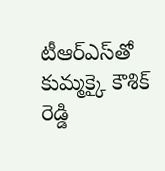టీఆర్‌ఎస్‌తో కుమ్మక్కై కౌశిక్‌ రెడ్డి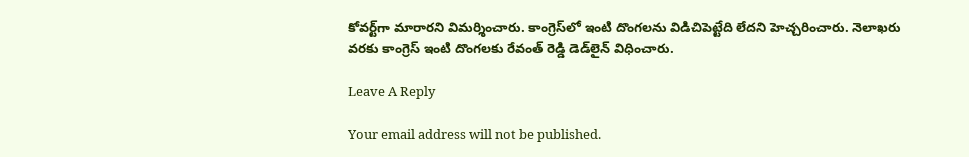కోవర్ట్‌గా మారారని విమర్శించారు. కాంగ్రెస్‌లో ఇంటి దొంగలను విడిచిపెట్టేది లేదని హెచ్చరించారు. నెలాఖరు వరకు కాంగ్రెస్‌ ఇంటి దొంగలకు రేవంత్‌ రెడ్డి డెడ్‌లైన్‌ విధించారు.

Leave A Reply

Your email address will not be published.